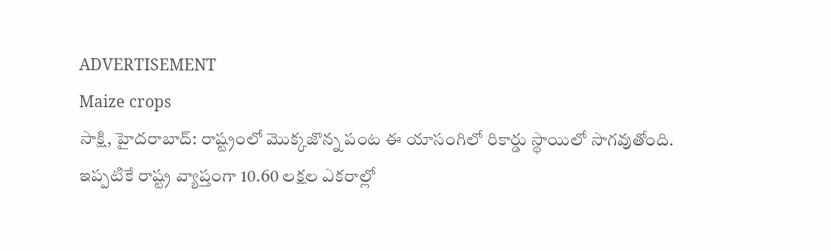ADVERTISEMENT
Maize crops
సాక్షి, హైదరాబాద్: రాష్ట్రంలో మొక్కజొన్న పంట ఈ యాసంగిలో రికార్డు స్థాయిలో సాగవుతోంది. ఇప్పటికే రాష్ట్ర వ్యాప్తంగా 10.60 లక్షల ఎకరాల్లో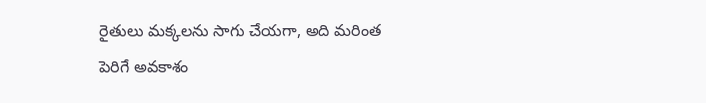రైతులు మక్కలను సాగు చేయగా, అది మరింత పెరిగే అవకాశం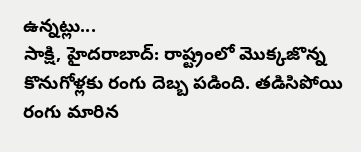ఉన్నట్లు...
సాక్షి, హైదరాబాద్: రాష్ట్రంలో మొక్కజొన్న కొనుగోళ్లకు రంగు దెబ్బ పడింది. తడిసిపోయి రంగు మారిన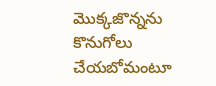మొక్కజొన్నను కొనుగోలు చేయబోమంటూ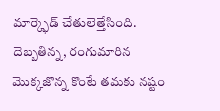మార్క్ఫెడ్ చేతులెత్తేసింది. దెబ్బతిన్న, రంగుమారిన మొక్కజొన్న కొంటే తమకు నష్టం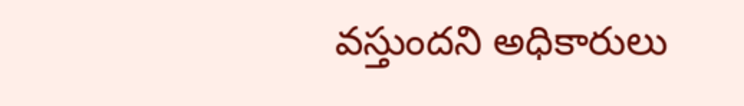వస్తుందని అధికారులు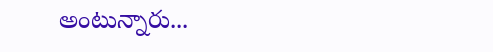అంటున్నారు...